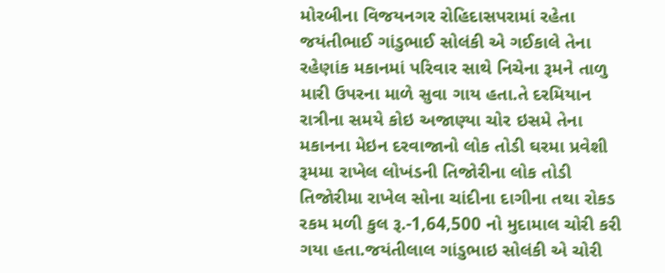મોરબીના વિજયનગર રોહિદાસપરામાં રહેતા જયંતીભાઈ ગાંડુભાઈ સોલંકી એ ગઈકાલે તેના રહેણાંક મકાનમાં પરિવાર સાથે નિચેના રૂમને તાળુ મારી ઉપરના માળે સુવા ગાય હતા.તે દરમિયાન રાત્રીના સમયે કોઇ અજાણ્યા ચોર ઇસમે તેના મકાનના મેઇન દરવાજાનો લોક તોડી ઘરમા પ્રવેશી રૂમમા રાખેલ લોખંડની તિજોરીના લોક તોડી તિજોરીમા રાખેલ સોના ચાંદીના દાગીના તથા રોકડ રકમ મળી કુલ રૂ.-1,64,500 નો મુદામાલ ચોરી કરી ગયા હતા.જયંતીલાલ ગાંડુભાઇ સોલંકી એ ચોરી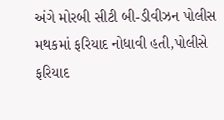અંગે મોરબી સીટી બી-ડીવીઝન પોલીસ મથકમાં ફરિયાદ નોધાવી હતી,પોલીસે ફરિયાદ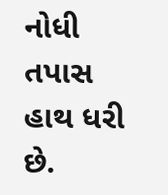નોધી તપાસ હાથ ધરી છે.